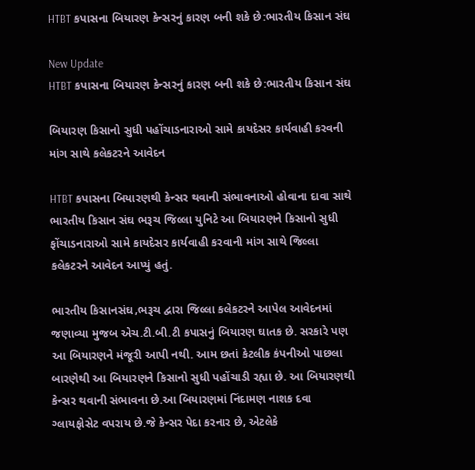HTBT કપાસના બિયારણ કેન્સરનું કારણ બની શકે છે:ભારતીય કિસાન સંઘ

New Update
HTBT કપાસના બિયારણ કેન્સરનું કારણ બની શકે છે:ભારતીય કિસાન સંઘ

બિયારણ કિસાનો સુધી પહોંચાડનારાઓ સામે કાયદેસર કાર્યવાહી કરવની માંગ સાથે કલેકટરને આવેદન

HTBT કપાસના બિયારણથી કેન્સર થવાની સંભાવનાઓ હોવાના દાવા સાથે ભારતીય કિસાન સંઘ ભરૂચ જિલ્લા યુનિટે આ બિયારણને કિસાનો સુધી ફોંચાડનારાઓ સામે કાયદેસર કાર્યવાહી કરવાની માંગ સાથે જિલ્લા કલેકટરને આવેદન આપ્યું હતું.

ભારતીય કિસાનસંઘ,ભરૂચ દ્વારા જિલ્લા કલેકટરને આપેલ આવેદનમાં જણાવ્યા મુજબ એચ.ટી.બી.ટી કપાસનું બિયારણ ઘાતક છે. સરકારે પણ આ બિયારણને મંજૂરી આપી નથી. આમ છતાં કેટલીક કંપનીઓ પાછલા બારણેથી આ બિયારણને કિસાનો સુધી પહોંચાડી રહ્યા છે. આ બિયારણથી કેન્સર થવાની સંભાવના છે.આ બિયારણમાં નિંદામણ નાશક દવા ગ્લાયફોસેટ વપરાય છે.જે કેન્સર પેદા કરનાર છે, એટલેકે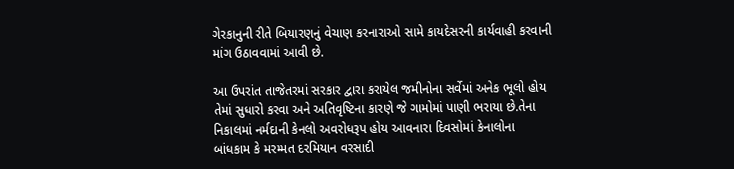ગેરકાનુની રીતે બિયારણનું વેચાણ કરનારાઓ સામે કાયદેસરની કાર્યવાહી કરવાની માંગ ઉઠાવવામાં આવી છે.

આ ઉપરાંત તાજેતરમાં સરકાર દ્વારા કરાયેલ જમીનોના સર્વેમાં અનેક ભૂલો હોય તેમાં સુધારો કરવા અને અતિવૃષ્ટિના કારણે જે ગામોમાં પાણી ભરાયા છે.તેના નિકાલમાં નર્મદાની કેનલો અવરોધરૂપ હોય આવનારા દિવસોમાં કેનાલોના બાંધકામ કે મરમ્મત દરમિયાન વરસાદી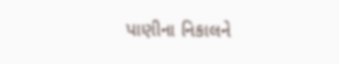પાણીના નિકાલને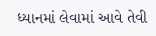ધ્યાનમાં લેવામાં આવે તેવી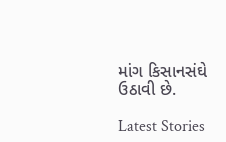માંગ કિસાનસંઘે ઉઠાવી છે.

Latest Stories